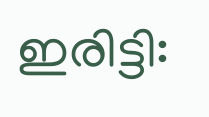ഇരിട്ടി: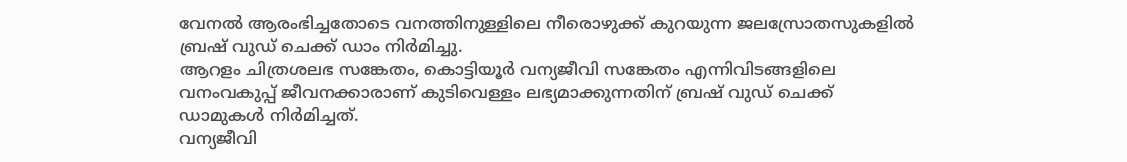വേനൽ ആരംഭിച്ചതോടെ വനത്തിനുള്ളിലെ നീരൊഴുക്ക് കുറയുന്ന ജലസ്രോതസുകളിൽ ബ്രഷ് വുഡ് ചെക്ക് ഡാം നിർമിച്ചു.
ആറളം ചിത്രശലഭ സങ്കേതം, കൊട്ടിയൂർ വന്യജീവി സങ്കേതം എന്നിവിടങ്ങളിലെ വനംവകുപ്പ് ജീവനക്കാരാണ് കുടിവെള്ളം ലഭ്യമാക്കുന്നതിന് ബ്രഷ് വുഡ് ചെക്ക് ഡാമുകൾ നിർമിച്ചത്.
വന്യജീവി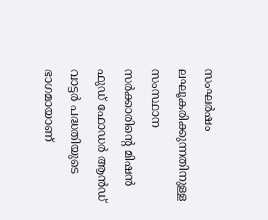സംഘർഷം ലഘൂകരിക്കുന്നതിനുള്ള സംസ്ഥാന സർക്കാരിന്റെ മിഷൻ ഫുഡ് ഫോഡർ ആൻഡ് വാട്ടർ പദ്ധതിയുടെ ഭാഗമായാണ്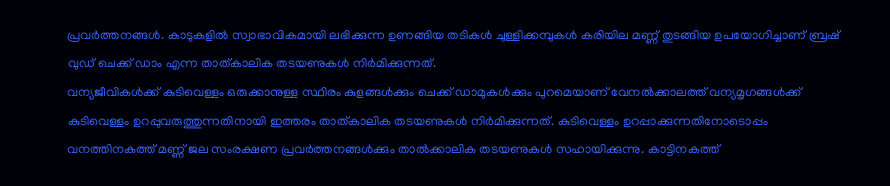പ്രവർത്തനങ്ങൾ. കാടുകളിൽ സ്വാഭാവികമായി ലഭിക്കുന്ന ഉണങ്ങിയ തടികൾ ചുള്ളിക്കമ്പുകൾ കരിയില മണ്ണ് തുടങ്ങിയ ഉപയോഗിച്ചാണ് ബ്രഷ് വുഡ് ചെക്ക് ഡാം എന്ന താത്കാലിക തടയണുകൾ നിർമിക്കുന്നത്.
വന്യജീവികൾക്ക് കുടിവെള്ളം ഒരുക്കാനുള്ള സ്ഥിരം കുളങ്ങൾക്കും ചെക്ക് ഡാമുകൾക്കും പുറമെയാണ് വേനൽക്കാലത്ത് വന്യമൃഗങ്ങൾക്ക് കുടിവെള്ളം ഉറപ്പുവരുത്തുന്നതിനായി ഇത്തരം താത്കാലിക തടയണുകൾ നിർമിക്കുന്നത്. കുടിവെള്ളം ഉറപ്പാക്കുന്നതിനോടൊപ്പം വനത്തിനകത്ത് മണ്ണ് ജല സംരക്ഷണ പ്രവർത്തനങ്ങൾക്കും താൽക്കാലിക തടയണുകൾ സഹായിക്കുന്നു. കാട്ടിനകത്ത്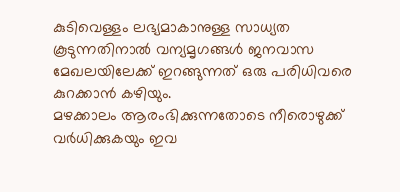കുടിവെള്ളം ലഭ്യമാകാനുള്ള സാധ്യത കൂടുന്നതിനാൽ വന്യമൃഗങ്ങൾ ജനവാസ മേഖലയിലേക്ക് ഇറങ്ങുന്നത് ഒരു പരിധിവരെ കുറക്കാൻ കഴിയും.
മഴക്കാലം ആരംഭിക്കുന്നതോടെ നീരൊഴുക്ക് വർധിക്കുകയും ഇവ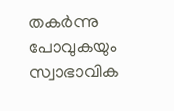തകർന്നു പോവുകയും സ്വാഭാവിക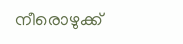നീരൊഴുക്ക്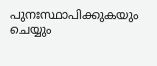പുനഃസ്ഥാപിക്കുകയും ചെയ്യും